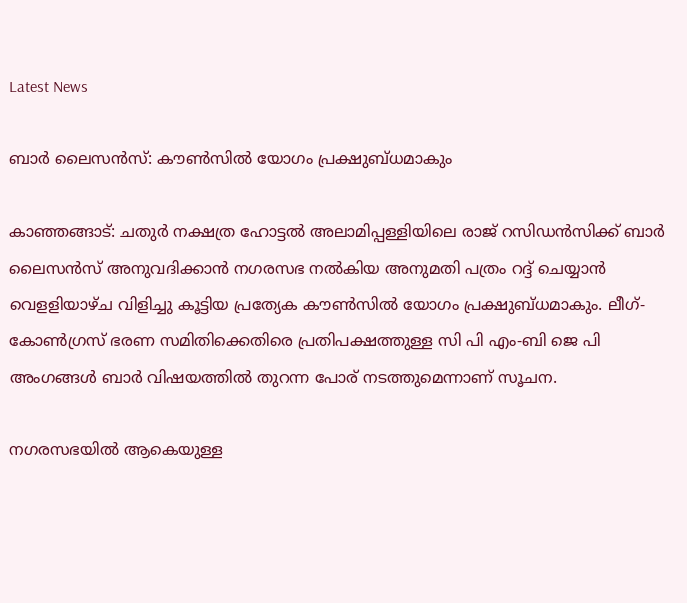Latest News

ബാര്‍ ലൈസന്‍സ്: കൗണ്‍സില്‍ യോഗം പ്രക്ഷുബ്ധമാകും

കാഞ്ഞങ്ങാട്: ചതുര്‍ നക്ഷത്ര ഹോട്ടല്‍ അലാമിപ്പള്ളിയിലെ രാജ് റസിഡന്‍സിക്ക് ബാര്‍ ലൈസന്‍സ് അനുവദിക്കാന്‍ നഗരസഭ നല്‍കിയ അനുമതി പത്രം റദ്ദ് ചെയ്യാന്‍ വെളളിയാഴ്ച വിളിച്ചു കൂട്ടിയ പ്രത്യേക കൗണ്‍സില്‍ യോഗം പ്രക്ഷുബ്ധമാകും. ലീഗ്- കോണ്‍ഗ്രസ് ഭരണ സമിതിക്കെതിരെ പ്രതിപക്ഷത്തുള്ള സി പി എം-ബി ജെ പി അംഗങ്ങള്‍ ബാര്‍ വിഷയത്തില്‍ തുറന്ന പോര് നടത്തുമെന്നാണ് സൂചന.

നഗരസഭയില്‍ ആകെയുള്ള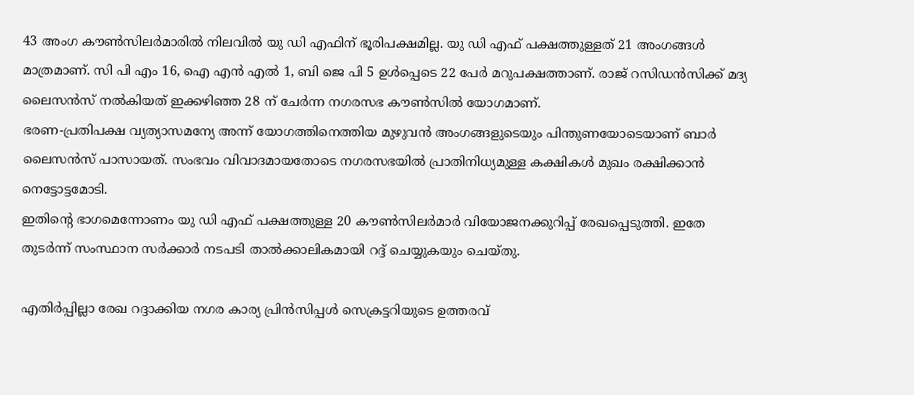43 അംഗ കൗണ്‍സിലര്‍മാരില്‍ നിലവില്‍ യു ഡി എഫിന് ഭൂരിപക്ഷമില്ല. യു ഡി എഫ് പക്ഷത്തുള്ളത് 21 അംഗങ്ങള്‍ മാത്രമാണ്. സി പി എം 16, ഐ എന്‍ എല്‍ 1, ബി ജെ പി 5 ഉള്‍പ്പെടെ 22 പേര്‍ മറുപക്ഷത്താണ്. രാജ് റസിഡന്‍സിക്ക് മദ്യ ലൈസന്‍സ് നല്‍കിയത് ഇക്കഴിഞ്ഞ 28 ന് ചേര്‍ന്ന നഗരസഭ കൗണ്‍സില്‍ യോഗമാണ്.
ഭരണ-പ്രതിപക്ഷ വ്യത്യാസമന്യേ അന്ന് യോഗത്തിനെത്തിയ മുഴുവന്‍ അംഗങ്ങളുടെയും പിന്തുണയോടെയാണ് ബാര്‍ ലൈസന്‍സ് പാസായത്. സംഭവം വിവാദമായതോടെ നഗരസഭയില്‍ പ്രാതിനിധ്യമുള്ള കക്ഷികള്‍ മുഖം രക്ഷിക്കാന്‍ നെട്ടോട്ടമോടി.
ഇതിന്റെ ഭാഗമെന്നോണം യു ഡി എഫ് പക്ഷത്തുള്ള 20 കൗണ്‍സിലര്‍മാര്‍ വിയോജനക്കുറിപ്പ് രേഖപ്പെടുത്തി. ഇതേ തുടര്‍ന്ന് സംസ്ഥാന സര്‍ക്കാര്‍ നടപടി താല്‍ക്കാലികമായി റദ്ദ് ചെയ്യുകയും ചെയ്തു.

എതിര്‍പ്പില്ലാ രേഖ റദ്ദാക്കിയ നഗര കാര്യ പ്രിന്‍സിപ്പള്‍ സെക്രട്ടറിയുടെ ഉത്തരവ്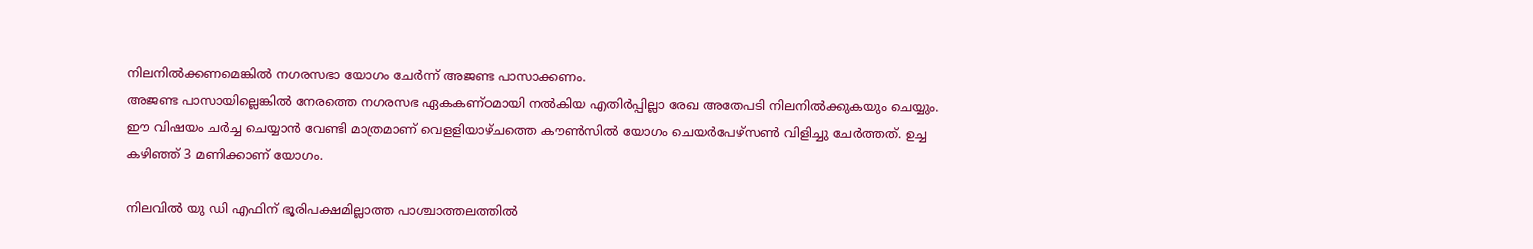നിലനില്‍ക്കണമെങ്കില്‍ നഗരസഭാ യോഗം ചേര്‍ന്ന് അജണ്ട പാസാക്കണം.
അജണ്ട പാസായില്ലെങ്കില്‍ നേരത്തെ നഗരസഭ ഏകകണ്ഠമായി നല്‍കിയ എതിര്‍പ്പില്ലാ രേഖ അതേപടി നിലനില്‍ക്കുകയും ചെയ്യും. ഈ വിഷയം ചര്‍ച്ച ചെയ്യാന്‍ വേണ്ടി മാത്രമാണ് വെളളിയാഴ്ചത്തെ കൗണ്‍സില്‍ യോഗം ചെയര്‍പേഴ്‌സണ്‍ വിളിച്ചു ചേര്‍ത്തത്. ഉച്ച കഴിഞ്ഞ് 3 മണിക്കാണ് യോഗം.

നിലവില്‍ യു ഡി എഫിന് ഭൂരിപക്ഷമില്ലാത്ത പാശ്ചാത്തലത്തില്‍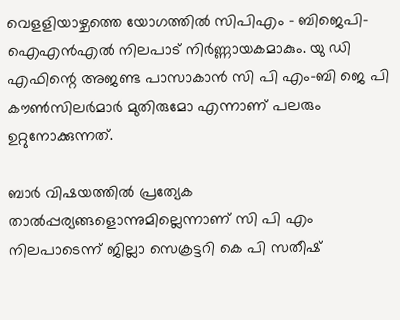വെളളിയാഴ്ചത്തെ യോഗത്തില്‍ സിപിഎം - ബിജെപി-ഐഎന്‍എല്‍ നിലപാട് നിര്‍ണ്ണായകമാകും. യു ഡി എഫിന്റെ അജണ്ട പാസാകാന്‍ സി പി എം-ബി ജെ പി കൗണ്‍സിലര്‍മാര്‍ മുതിരുമോ എന്നാണ് പലരും ഉറ്റുനോക്കുന്നത്.

ബാര്‍ വിഷയത്തില്‍ പ്രത്യേക താല്‍പ്പര്യങ്ങളൊന്നുമില്ലെന്നാണ് സി പി എം നിലപാടെന്ന് ജില്ലാ സെക്രട്ടറി കെ പി സതീഷ്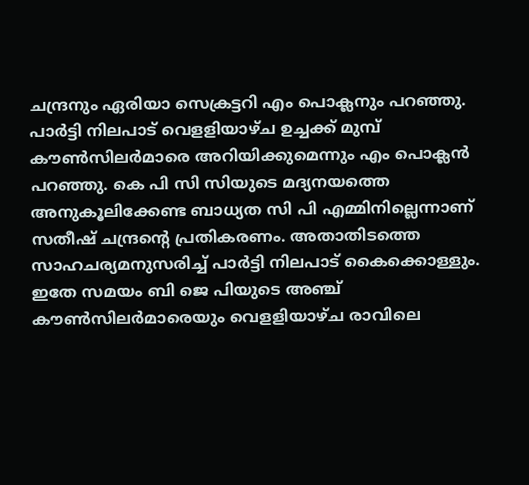ചന്ദ്രനും ഏരിയാ സെക്രട്ടറി എം പൊക്ലനും പറഞ്ഞു. പാര്‍ട്ടി നിലപാട് വെളളിയാഴ്ച ഉച്ചക്ക് മുമ്പ് കൗണ്‍സിലര്‍മാരെ അറിയിക്കുമെന്നും എം പൊക്ലന്‍ പറഞ്ഞു. കെ പി സി സിയുടെ മദ്യനയത്തെ അനുകൂലിക്കേണ്ട ബാധ്യത സി പി എമ്മിനില്ലെന്നാണ് സതീഷ് ചന്ദ്രന്റെ പ്രതികരണം. അതാതിടത്തെ സാഹചര്യമനുസരിച്ച് പാര്‍ട്ടി നിലപാട് കൈക്കൊള്ളും.
ഇതേ സമയം ബി ജെ പിയുടെ അഞ്ച് കൗണ്‍സിലര്‍മാരെയും വെളളിയാഴ്ച രാവിലെ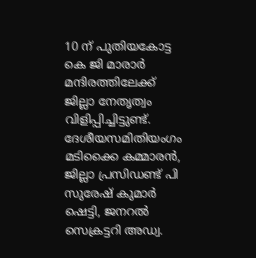10 ന് പുതിയകോട്ട കെ ജി മാരാര്‍ മന്ദിരത്തിലേക്ക് ജില്ലാ നേതൃത്വം വിളിപ്പിച്ചിട്ടുണ്ട്. ദേശീയസമിതിയംഗം മടിക്കൈ കമ്മാരന്‍, ജില്ലാ പ്രസിഡണ്ട് പി സുരേഷ് കുമാര്‍ ഷെട്ടി, ജനറല്‍ സെക്രട്ടറി അഡ്വ.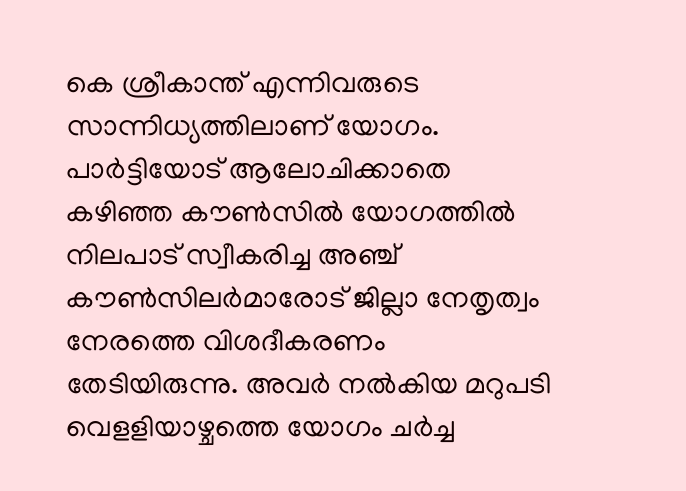കെ ശ്രീകാന്ത് എന്നിവരുടെ സാന്നിധ്യത്തിലാണ് യോഗം. പാര്‍ട്ടിയോട് ആലോചിക്കാതെ കഴിഞ്ഞ കൗണ്‍സില്‍ യോഗത്തില്‍ നിലപാട് സ്വീകരിച്ച അഞ്ച് കൗണ്‍സിലര്‍മാരോട് ജില്ലാ നേതൃത്വം നേരത്തെ വിശദീകരണം തേടിയിരുന്നു. അവര്‍ നല്‍കിയ മറുപടി വെളളിയാഴ്ചത്തെ യോഗം ചര്‍ച്ച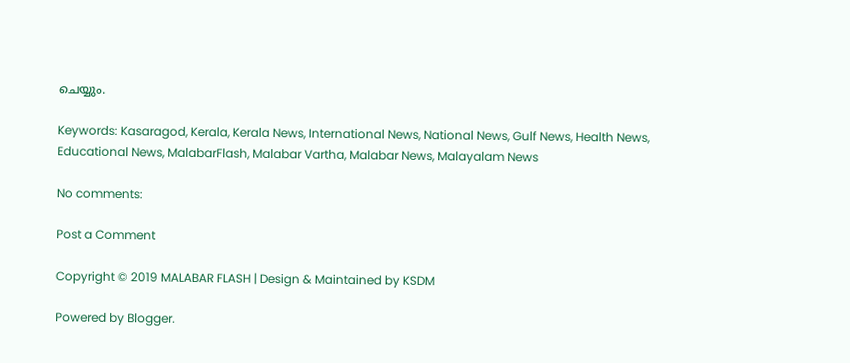ചെയ്യും.

Keywords: Kasaragod, Kerala, Kerala News, International News, National News, Gulf News, Health News, Educational News, MalabarFlash, Malabar Vartha, Malabar News, Malayalam News

No comments:

Post a Comment

Copyright © 2019 MALABAR FLASH | Design & Maintained by KSDM

Powered by Blogger.